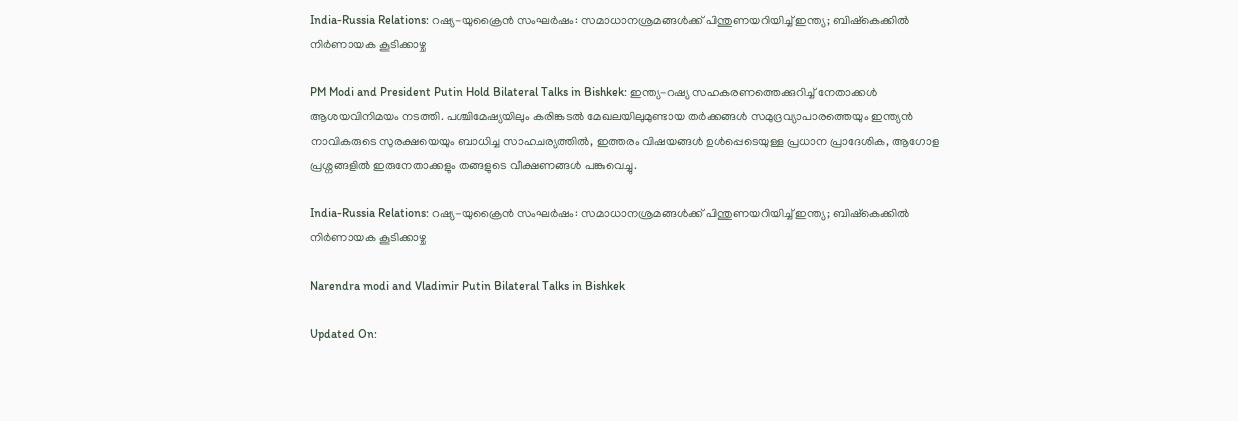India-Russia Relations: റഷ്യ-യുക്രൈൻ സംഘർഷം: സമാധാനശ്രമങ്ങൾക്ക് പിന്തുണയറിയിച്ച് ഇന്ത്യ; ബിഷ്‌കെക്കിൽ നിർണായക കൂടിക്കാഴ്ച

PM Modi and President Putin Hold Bilateral Talks in Bishkek: ഇന്ത്യ-റഷ്യ സഹകരണത്തെക്കുറിച്ച് നേതാക്കൾ ആശയവിനിമയം നടത്തി. പശ്ചിമേഷ്യയിലും കരിങ്കടൽ മേഖലയിലുമുണ്ടായ തർക്കങ്ങൾ സമുദ്രവ്യാപാരത്തെയും ഇന്ത്യൻ നാവികരുടെ സുരക്ഷയെയും ബാധിച്ച സാഹചര്യത്തിൽ, ഇത്തരം വിഷയങ്ങൾ ഉൾപ്പെടെയുള്ള പ്രധാന പ്രാദേശിക, ആഗോള പ്രശ്നങ്ങളിൽ ഇരുനേതാക്കളും തങ്ങളുടെ വീക്ഷണങ്ങൾ പങ്കുവെച്ചു.

India-Russia Relations: റഷ്യ-യുക്രൈൻ സംഘർഷം: സമാധാനശ്രമങ്ങൾക്ക് പിന്തുണയറിയിച്ച് ഇന്ത്യ; ബിഷ്‌കെക്കിൽ നിർണായക കൂടിക്കാഴ്ച

Narendra modi and Vladimir Putin Bilateral Talks in Bishkek

Updated On: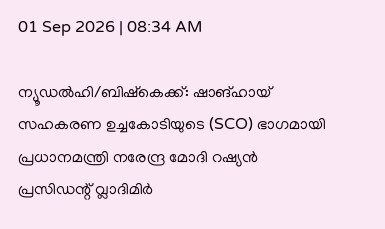01 Sep 2026 | 08:34 AM

ന്യൂഡല്‍ഹി/ബിഷ്‌കെക്ക്: ഷാങ്ഹായ് സഹകരണ ഉച്ചകോടിയുടെ (SCO) ഭാഗമായി പ്രധാനമന്ത്രി നരേന്ദ്ര മോദി റഷ്യൻ പ്രസിഡന്റ് വ്ലാദിമിർ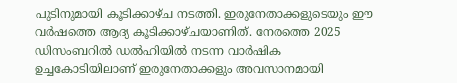പുടിനുമായി കൂടിക്കാഴ്ച നടത്തി. ഇരുനേതാക്കളുടെയും ഈ വർഷത്തെ ആദ്യ കൂടിക്കാഴ്ചയാണിത്. നേരത്തെ 2025 ഡിസംബറിൽ ഡൽഹിയിൽ നടന്ന വാർഷിക ഉച്ചകോടിയിലാണ് ഇരുനേതാക്കളും അവസാനമായി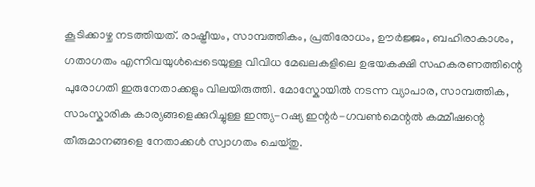കൂടിക്കാഴ്ച നടത്തിയത്. രാഷ്ട്രീയം, സാമ്പത്തികം, പ്രതിരോധം, ഊർജ്ജം, ബഹിരാകാശം, ഗതാഗതം എന്നിവയുൾപ്പെടെയുള്ള വിവിധ മേഖലകളിലെ ഉഭയകക്ഷി സഹകരണത്തിന്റെ പുരോഗതി ഇരുനേതാക്കളും വിലയിരുത്തി. മോസ്കോയിൽ നടന്ന വ്യാപാര, സാമ്പത്തിക, സാംസ്കാരിക കാര്യങ്ങളെക്കുറിച്ചുള്ള ഇന്ത്യ-റഷ്യ ഇന്റർ-ഗവൺമെന്റൽ കമ്മീഷന്റെ തീരുമാനങ്ങളെ നേതാക്കള്‍ സ്വാഗതം ചെയ്തു.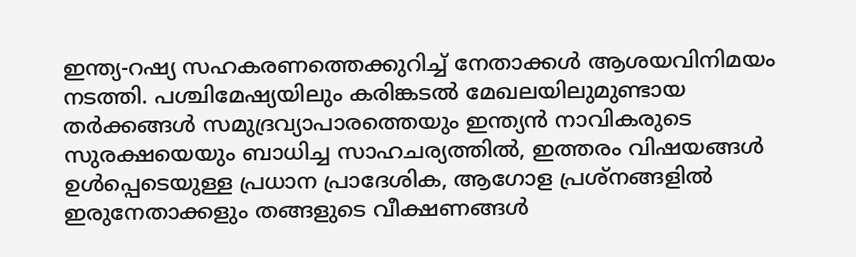ഇന്ത്യ-റഷ്യ സഹകരണത്തെക്കുറിച്ച് നേതാക്കൾ ആശയവിനിമയം നടത്തി. പശ്ചിമേഷ്യയിലും കരിങ്കടൽ മേഖലയിലുമുണ്ടായ തർക്കങ്ങൾ സമുദ്രവ്യാപാരത്തെയും ഇന്ത്യൻ നാവികരുടെ സുരക്ഷയെയും ബാധിച്ച സാഹചര്യത്തിൽ, ഇത്തരം വിഷയങ്ങൾ ഉൾപ്പെടെയുള്ള പ്രധാന പ്രാദേശിക, ആഗോള പ്രശ്നങ്ങളിൽ ഇരുനേതാക്കളും തങ്ങളുടെ വീക്ഷണങ്ങൾ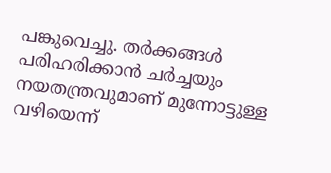പങ്കുവെച്ചു. തർക്കങ്ങൾ പരിഹരിക്കാൻ ചർച്ചയും നയതന്ത്രവുമാണ് മുന്നോട്ടുള്ള വഴിയെന്ന്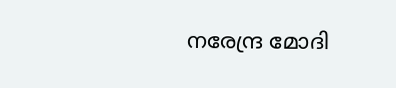നരേന്ദ്ര മോദി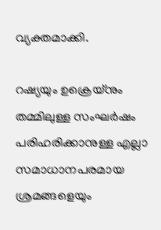വ്യക്തമാക്കി.

റഷ്യയും ഉക്രെയ്നും തമ്മിലുള്ള സംഘർഷം പരിഹരിക്കാനുള്ള എല്ലാ സമാധാനപരമായ ശ്രമങ്ങളെയും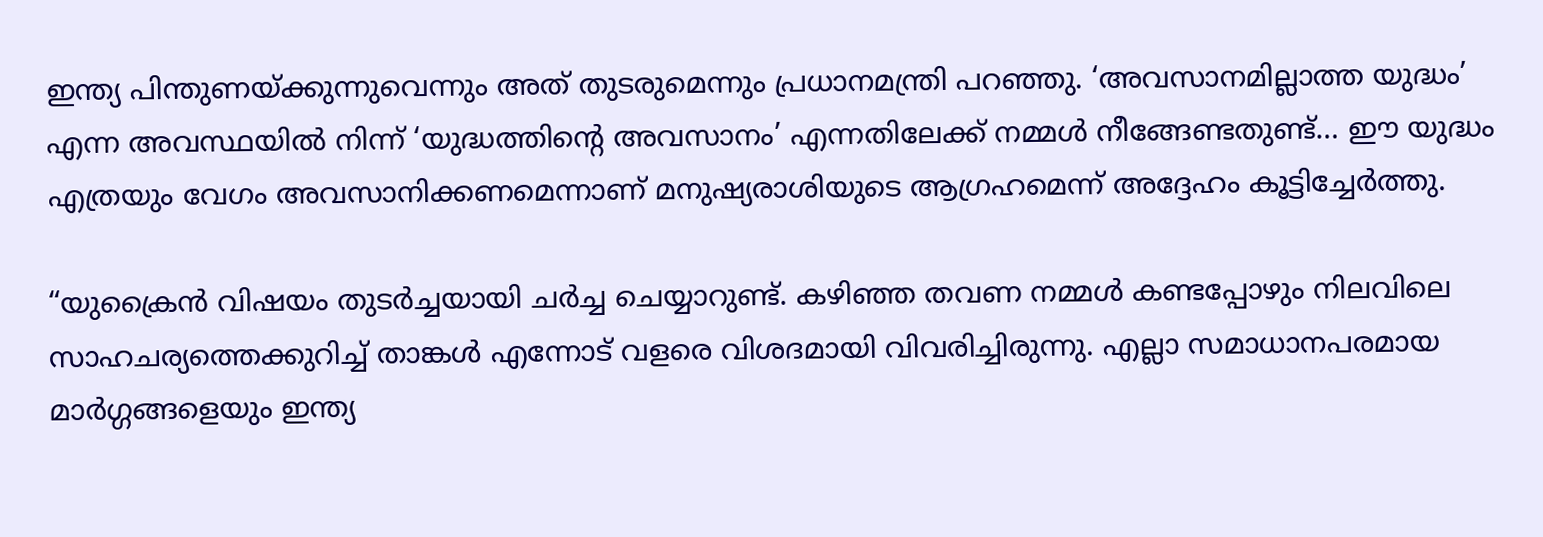ഇന്ത്യ പിന്തുണയ്ക്കുന്നുവെന്നും അത് തുടരുമെന്നും പ്രധാനമന്ത്രി പറഞ്ഞു. ‘അവസാനമില്ലാത്ത യുദ്ധം’ എന്ന അവസ്ഥയിൽ നിന്ന് ‘യുദ്ധത്തിന്റെ അവസാനം’ എന്നതിലേക്ക് നമ്മൾ നീങ്ങേണ്ടതുണ്ട്… ഈ യുദ്ധം എത്രയും വേഗം അവസാനിക്കണമെന്നാണ് മനുഷ്യരാശിയുടെ ആഗ്രഹമെന്ന് അദ്ദേഹം കൂട്ടിച്ചേർത്തു.

“യുക്രൈൻ വിഷയം തുടർച്ചയായി ചർച്ച ചെയ്യാറുണ്ട്. കഴിഞ്ഞ തവണ നമ്മൾ കണ്ടപ്പോഴും നിലവിലെ സാഹചര്യത്തെക്കുറിച്ച് താങ്കൾ എന്നോട് വളരെ വിശദമായി വിവരിച്ചിരുന്നു. എല്ലാ സമാധാനപരമായ മാർഗ്ഗങ്ങളെയും ഇന്ത്യ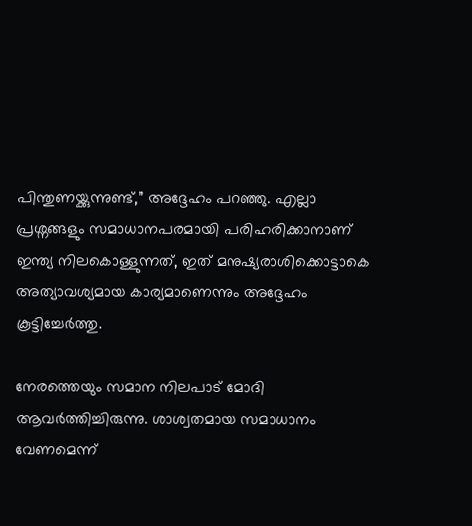പിന്തുണയ്ക്കുന്നുണ്ട്,” അദ്ദേഹം പറഞ്ഞു. എല്ലാ പ്രശ്നങ്ങളും സമാധാനപരമായി പരിഹരിക്കാനാണ് ഇന്ത്യ നിലകൊള്ളുന്നത്, ഇത് മനുഷ്യരാശിക്കൊട്ടാകെ അത്യാവശ്യമായ കാര്യമാണെന്നും അദ്ദേഹം കൂട്ടിച്ചേർത്തു.

നേരത്തെയും സമാന നിലപാട് മോദി ആവര്‍ത്തിച്ചിരുന്നു. ശാശ്വതമായ സമാധാനം വേണമെന്ന്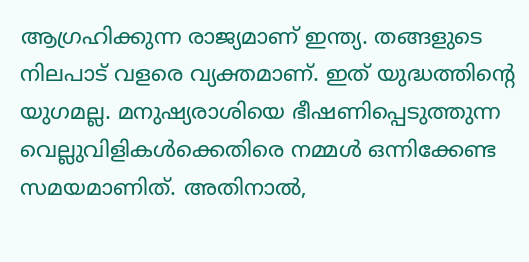ആഗ്രഹിക്കുന്ന രാജ്യമാണ് ഇന്ത്യ. തങ്ങളുടെ നിലപാട് വളരെ വ്യക്തമാണ്. ഇത് യുദ്ധത്തിന്റെ യുഗമല്ല. മനുഷ്യരാശിയെ ഭീഷണിപ്പെടുത്തുന്ന വെല്ലുവിളികൾക്കെതിരെ നമ്മൾ ഒന്നിക്കേണ്ട സമയമാണിത്. അതിനാൽ,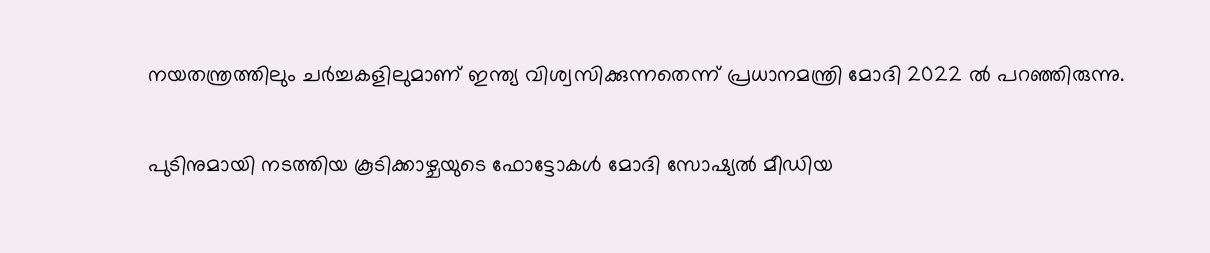നയതന്ത്രത്തിലും ചർച്ചകളിലുമാണ് ഇന്ത്യ വിശ്വസിക്കുന്നതെന്ന്‌ പ്രധാനമന്ത്രി മോദി 2022 ൽ പറഞ്ഞിരുന്നു.

പുടിനുമായി നടത്തിയ കൂടിക്കാഴ്ചയുടെ ഫോട്ടോകള്‍ മോദി സോഷ്യല്‍ മീഡിയ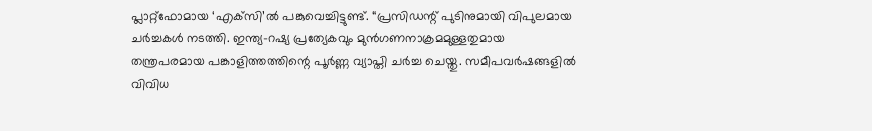പ്ലാറ്റ്‌ഫോമായ ‘എക്‌സി’ല്‍ പങ്കുവെച്ചിട്ടുണ്ട്. “പ്രസിഡന്റ് പുടിനുമായി വിപുലമായ ചർച്ചകൾ നടത്തി. ഇന്ത്യ-റഷ്യ പ്രത്യേകവും മുൻഗണനാക്രമമുള്ളതുമായ തന്ത്രപരമായ പങ്കാളിത്തത്തിന്റെ പൂർണ്ണ വ്യാപ്തി ചർച്ച ചെയ്തു. സമീപവർഷങ്ങളിൽ വിവിധ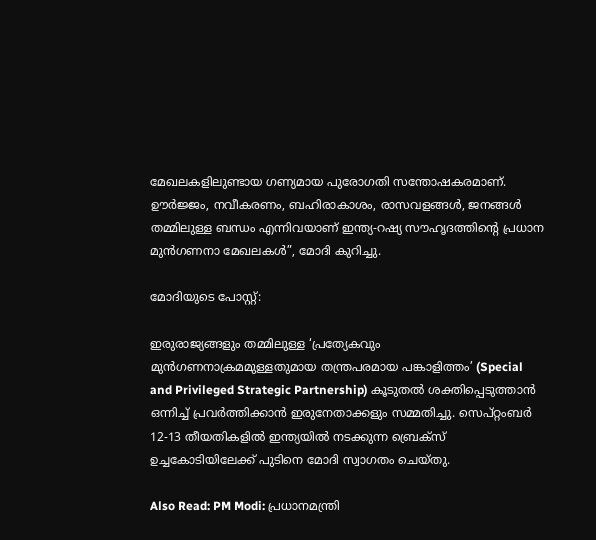മേഖലകളിലുണ്ടായ ഗണ്യമായ പുരോഗതി സന്തോഷകരമാണ്. ഊർജ്ജം, നവീകരണം, ബഹിരാകാശം, രാസവളങ്ങൾ, ജനങ്ങൾ തമ്മിലുള്ള ബന്ധം എന്നിവയാണ് ഇന്ത്യ-റഷ്യ സൗഹൃദത്തിന്റെ പ്രധാന മുൻഗണനാ മേഖലകൾ”, മോദി കുറിച്ചു.

മോദിയുടെ പോസ്റ്റ്:

ഇരുരാജ്യങ്ങളും തമ്മിലുള്ള ‘പ്രത്യേകവും മുൻഗണനാക്രമമുള്ളതുമായ തന്ത്രപരമായ പങ്കാളിത്തം’ (Special and Privileged Strategic Partnership) കൂടുതൽ ശക്തിപ്പെടുത്താൻ ഒന്നിച്ച് പ്രവർത്തിക്കാൻ ഇരുനേതാക്കളും സമ്മതിച്ചു. സെപ്റ്റംബർ 12-13 തീയതികളിൽ ഇന്ത്യയിൽ നടക്കുന്ന ബ്രെക്സ് ഉച്ചകോടിയിലേക്ക് പുടിനെ മോദി സ്വാഗതം ചെയ്തു.

Also Read: PM Modi: പ്രധാനമന്ത്രി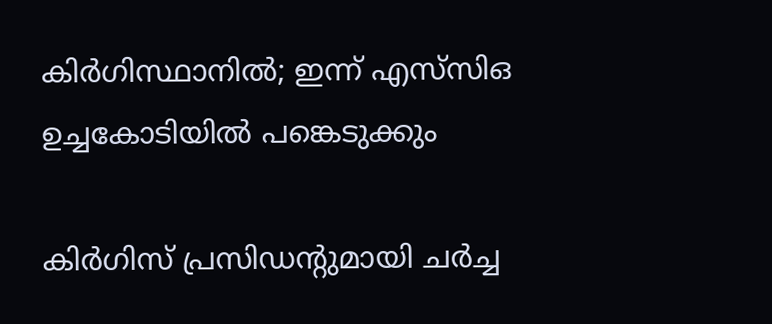കിര്‍ഗിസ്ഥാനില്‍; ഇന്ന് എസ്‌സിഒ ഉച്ചകോടിയില്‍ പങ്കെടുക്കും

കിര്‍ഗിസ് പ്രസിഡന്റുമായി ചര്‍ച്ച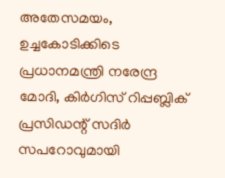അതേസമയം, ഉച്ചകോടിക്കിടെ പ്രധാനമന്ത്രി നരേന്ദ്ര മോദി, കിർഗിസ് റിപ്പബ്ലിക് പ്രസിഡന്റ് സദിർ സപറോവുമായി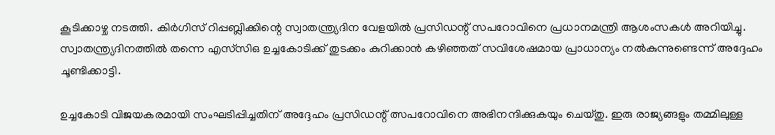കൂടിക്കാഴ്ച നടത്തി. കിർഗിസ് റിപ്പബ്ലിക്കിന്റെ സ്വാതന്ത്ര്യദിന വേളയിൽ പ്രസിഡന്റ് സപറോവിനെ പ്രധാനമന്ത്രി ആശംസകൾ അറിയിച്ചു. സ്വാതന്ത്ര്യദിനത്തിൽ തന്നെ എസ്‌സിഒ ഉച്ചകോടിക്ക് തുടക്കം കുറിക്കാൻ കഴിഞ്ഞത് സവിശേഷമായ പ്രാധാന്യം നൽകുന്നുണ്ടെന്ന് അദ്ദേഹം ചൂണ്ടിക്കാട്ടി.

ഉച്ചകോടി വിജയകരമായി സംഘടിപ്പിച്ചതിന് അദ്ദേഹം പ്രസിഡന്റ് ത്സപറോവിനെ അഭിനന്ദിക്കുകയും ചെയ്തു. ഇരു രാജ്യങ്ങളും തമ്മിലുള്ള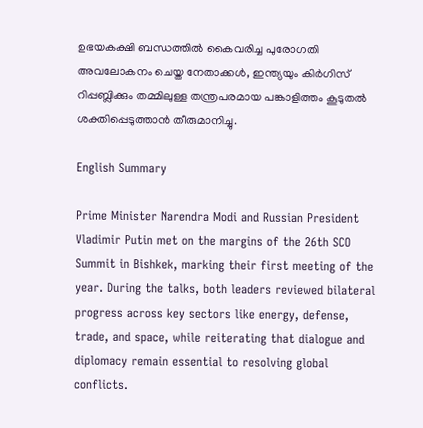ഉഭയകക്ഷി ബന്ധത്തിൽ കൈവരിച്ച പുരോഗതി അവലോകനം ചെയ്ത നേതാക്കൾ, ഇന്ത്യയും കിർഗിസ് റിപ്പബ്ലിക്കും തമ്മിലുള്ള തന്ത്രപരമായ പങ്കാളിത്തം കൂടുതൽ ശക്തിപ്പെടുത്താന്‍ തീരുമാനിച്ചു.

English Summary

Prime Minister Narendra Modi and Russian President Vladimir Putin met on the margins of the 26th SCO Summit in Bishkek, marking their first meeting of the year. During the talks, both leaders reviewed bilateral progress across key sectors like energy, defense, trade, and space, while reiterating that dialogue and diplomacy remain essential to resolving global conflicts.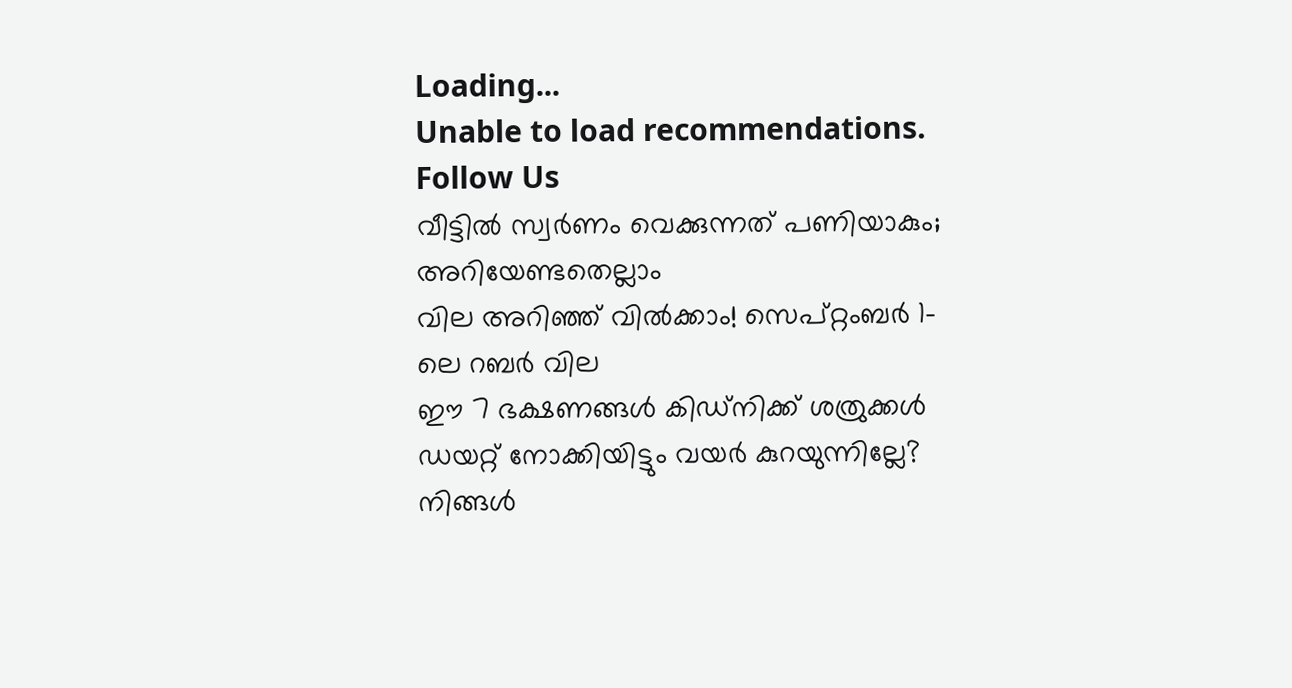Loading...
Unable to load recommendations.
Follow Us
വീട്ടില്‍ സ്വര്‍ണം വെക്കുന്നത് പണിയാകും; അറിയേണ്ടതെല്ലാം
വില അ‌റിഞ്ഞ് വിൽക്കാം! സെപ്റ്റംബർ 1-ലെ റബർ വില
ഈ 7 ഭക്ഷണങ്ങൾ കിഡ്നിക്ക് ശത്രുക്കൾ
ഡയറ്റ് നോക്കിയിട്ടും വയർ കുറയുന്നില്ലേ? നിങ്ങൾ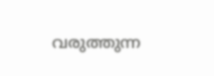വരുത്തുന്ന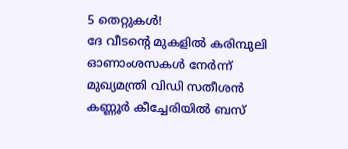5 തെറ്റുകൾ!
ദേ വീടൻ്റെ മുകളിൽ കരിമ്പുലി
ഓണാംശസകൾ നേർന്ന് മുഖ്യമന്ത്രി വിഡി സതീശൻ
കണ്ണൂർ കീച്ചേരിയിൽ ബസ്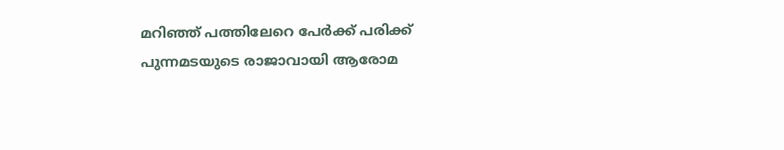മറിഞ്ഞ് പത്തിലേറെ പേർക്ക് പരിക്ക്
പുന്നമടയുടെ രാജാവായി ആരോമ